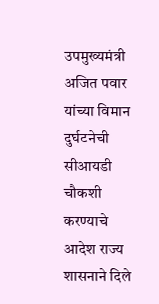उपमुख्यमंत्री अजित पवार यांच्या विमान दुर्घटनेची सीआयडी चौकशी करण्याचे आदेश राज्य शासनाने दिले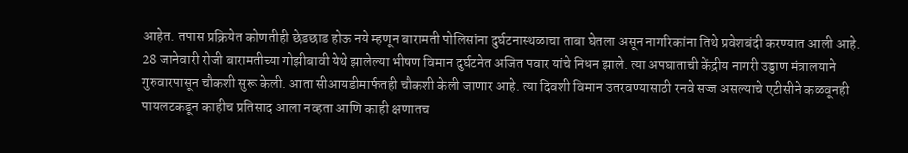आहेत. तपास प्रक्रियेत कोणतीही छेडछाड होऊ नये म्हणून बारामती पोलिसांना दुर्घटनास्थळाचा ताबा घेतला असून नागरिकांना तिथे प्रवेशबंदी करण्यात आली आहे.
28 जानेवारी रोजी बारामतीच्या गोझीबावी येथे झालेल्या भीषण विमान दुर्घटनेत अजित पवार यांचे निधन झाले. त्या अपघाताची केंद्रीय नागरी उड्डाण मंत्रालयाने गुरुवारपासून चौकशी सुरू केली. आता सीआयडीमार्फतही चौकशी केली जाणार आहे. त्या दिवशी विमान उतरवण्यासाठी रनवे सज्ज असल्याचे एटीसीने कळवूनही पायलटकडून काहीच प्रतिसाद आला नव्हता आणि काही क्षणातच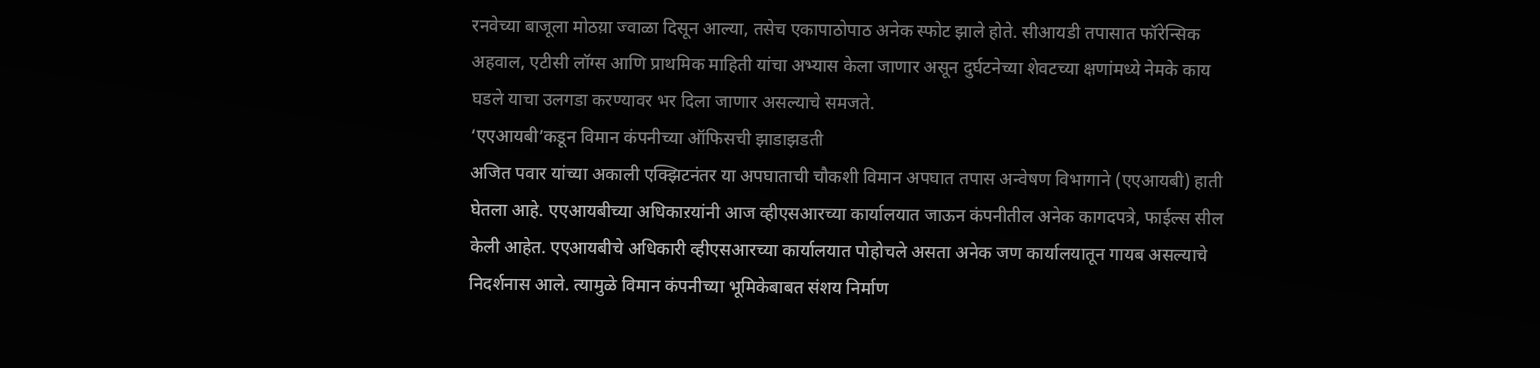रनवेच्या बाजूला मोठय़ा ज्वाळा दिसून आल्या, तसेच एकापाठोपाठ अनेक स्फोट झाले होते. सीआयडी तपासात फॉरेन्सिक अहवाल, एटीसी लॉग्स आणि प्राथमिक माहिती यांचा अभ्यास केला जाणार असून दुर्घटनेच्या शेवटच्या क्षणांमध्ये नेमके काय घडले याचा उलगडा करण्यावर भर दिला जाणार असल्याचे समजते.
‘एएआयबी’कडून विमान कंपनीच्या ऑफिसची झाडाझडती
अजित पवार यांच्या अकाली एक्झिटनंतर या अपघाताची चौकशी विमान अपघात तपास अन्वेषण विभागाने (एएआयबी) हाती घेतला आहे. एएआयबीच्या अधिकाऱयांनी आज व्हीएसआरच्या कार्यालयात जाऊन कंपनीतील अनेक कागदपत्रे, फाईल्स सील केली आहेत. एएआयबीचे अधिकारी व्हीएसआरच्या कार्यालयात पोहोचले असता अनेक जण कार्यालयातून गायब असल्याचे निदर्शनास आले. त्यामुळे विमान कंपनीच्या भूमिकेबाबत संशय निर्माण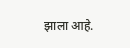झाला आहे.